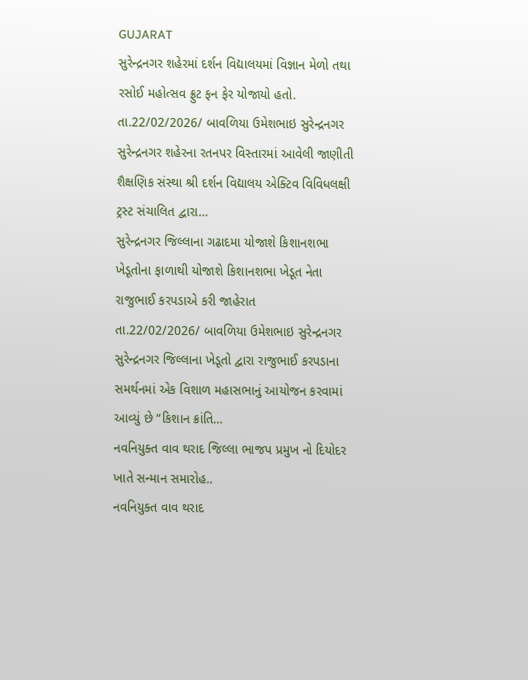GUJARAT
સુરેન્દ્રનગર શહેરમાં દર્શન વિદ્યાલયમાં વિજ્ઞાન મેળો તથા રસોઈ મહોત્સવ ફ્રુટ ફન ફેર યોજાયો હતો.
તા.22/02/2026/ બાવળિયા ઉમેશભાઇ સુરેન્દ્રનગર સુરેન્દ્રનગર શહેરના રતનપર વિસ્તારમાં આવેલી જાણીતી શૈક્ષણિક સંસ્થા શ્રી દર્શન વિદ્યાલય એક્ટિવ વિવિધલક્ષી ટ્રસ્ટ સંચાલિત દ્વારા…
સુરેન્દ્રનગર જિલ્લાના ગઢાદમા યોજાશે કિશાનશભા ખેડૂતોના ફાળાથી યોજાશે કિશાનશભા ખેડૂત નેતા રાજુભાઈ કરપડાએ કરી જાહેરાત
તા.22/02/2026/ બાવળિયા ઉમેશભાઇ સુરેન્દ્રનગર સુરેન્દ્રનગર જિલ્લાના ખેડૂતો દ્વારા રાજુભાઈ કરપડાના સમર્થનમાં એક વિશાળ મહાસભાનું આયોજન કરવામાં આવ્યું છે “કિશાન ક્રાંતિ…
નવનિયુક્ત વાવ થરાદ જિલ્લા ભાજપ પ્રમુખ નો દિયોદર ખાતે સન્માન સમારોહ..
નવનિયુક્ત વાવ થરાદ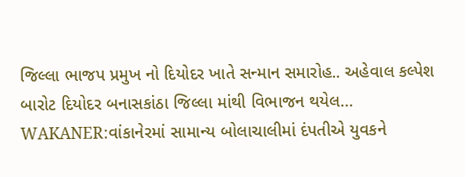જિલ્લા ભાજપ પ્રમુખ નો દિયોદર ખાતે સન્માન સમારોહ.. અહેવાલ કલ્પેશ બારોટ દિયોદર બનાસકાંઠા જિલ્લા માંથી વિભાજન થયેલ…
WAKANER:વાંકાનેરમાં સામાન્ય બોલાચાલીમાં દંપતીએ યુવકને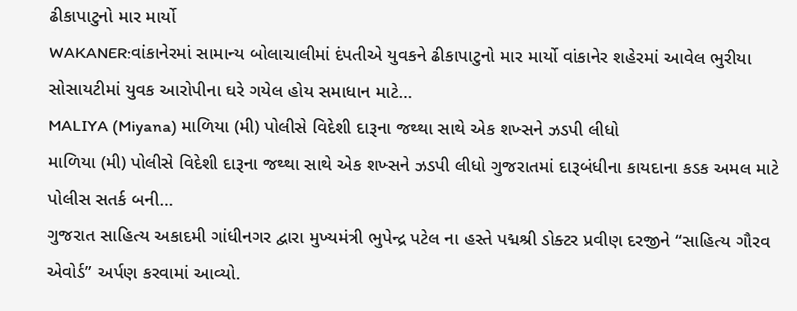ઢીકાપાટુનો માર માર્યો
WAKANER:વાંકાનેરમાં સામાન્ય બોલાચાલીમાં દંપતીએ યુવકને ઢીકાપાટુનો માર માર્યો વાંકાનેર શહેરમાં આવેલ ભુરીયા સોસાયટીમાં યુવક આરોપીના ઘરે ગયેલ હોય સમાધાન માટે…
MALIYA (Miyana) માળિયા (મી) પોલીસે વિદેશી દારૂના જથ્થા સાથે એક શખ્સને ઝડપી લીધો
માળિયા (મી) પોલીસે વિદેશી દારૂના જથ્થા સાથે એક શખ્સને ઝડપી લીધો ગુજરાતમાં દારૂબંધીના કાયદાના કડક અમલ માટે પોલીસ સતર્ક બની…
ગુજરાત સાહિત્ય અકાદમી ગાંધીનગર દ્વારા મુખ્યમંત્રી ભુપેન્દ્ર પટેલ ના હસ્તે પદ્મશ્રી ડોક્ટર પ્રવીણ દરજીને “સાહિત્ય ગૌરવ એવોર્ડ” અર્પણ કરવામાં આવ્યો.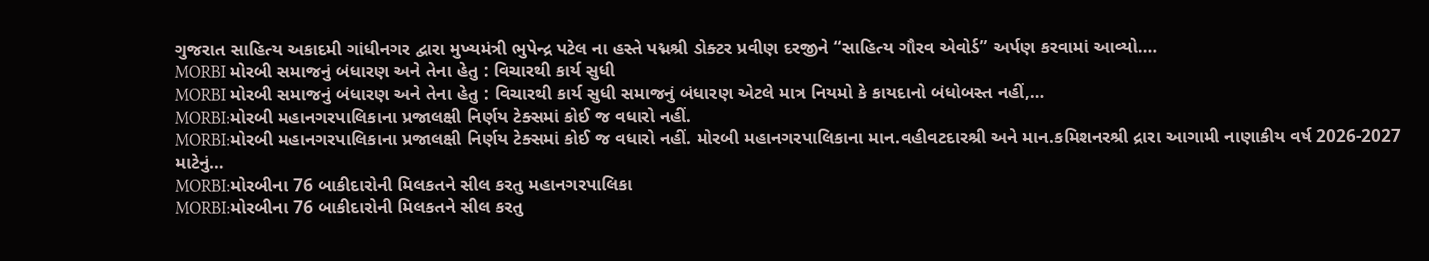ગુજરાત સાહિત્ય અકાદમી ગાંધીનગર દ્વારા મુખ્યમંત્રી ભુપેન્દ્ર પટેલ ના હસ્તે પદ્મશ્રી ડોક્ટર પ્રવીણ દરજીને “સાહિત્ય ગૌરવ એવોર્ડ” અર્પણ કરવામાં આવ્યો.…
MORBI મોરબી સમાજનું બંધારણ અને તેના હેતુ : વિચારથી કાર્ય સુધી
MORBI મોરબી સમાજનું બંધારણ અને તેના હેતુ : વિચારથી કાર્ય સુધી સમાજનું બંધારણ એટલે માત્ર નિયમો કે કાયદાનો બંધોબસ્ત નહીં,…
MORBI:મોરબી મહાનગરપાલિકાના પ્રજાલક્ષી નિર્ણય ટેક્સમાં કોઈ જ વધારો નહીં.
MORBI:મોરબી મહાનગરપાલિકાના પ્રજાલક્ષી નિર્ણય ટેક્સમાં કોઈ જ વધારો નહીં. મોરબી મહાનગરપાલિકાના માન.વહીવટદારશ્રી અને માન.કમિશનરશ્રી દ્રારા આગામી નાણાકીય વર્ષ 2026-2027 માટેનું…
MORBI:મોરબીના 76 બાકીદારોની મિલકતને સીલ કરતુ મહાનગરપાલિકા
MORBI:મોરબીના 76 બાકીદારોની મિલકતને સીલ કરતુ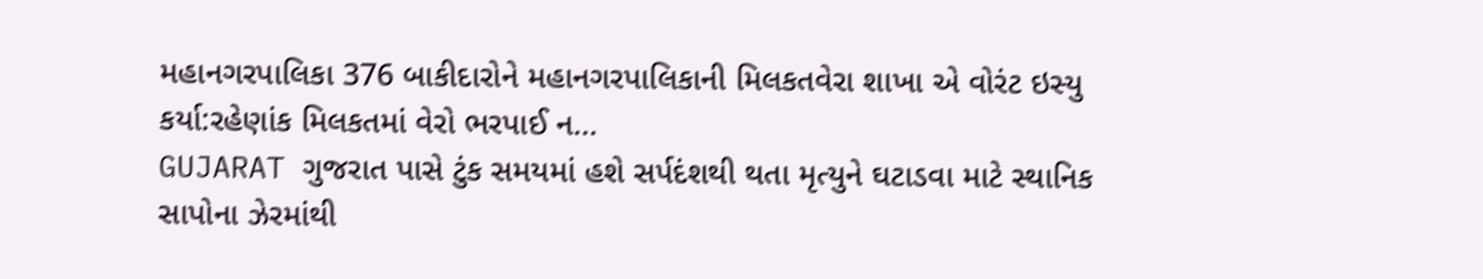મહાનગરપાલિકા 376 બાકીદારોને મહાનગરપાલિકાની મિલકતવેરા શાખા એ વોરંટ ઇસ્યુ કર્યા:રહેણાંક મિલકતમાં વેરો ભરપાઈ ન…
GUJARAT ગુજરાત પાસે ટુંક સમયમાં હશે સર્પદંશથી થતા મૃત્યુને ઘટાડવા માટે સ્થાનિક સાપોના ઝેરમાંથી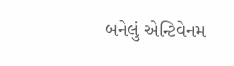બનેલું એન્ટિવેનમ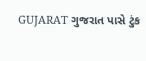GUJARAT ગુજરાત પાસે ટુંક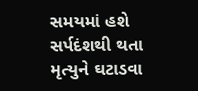સમયમાં હશે સર્પદંશથી થતા મૃત્યુને ઘટાડવા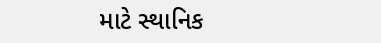માટે સ્થાનિક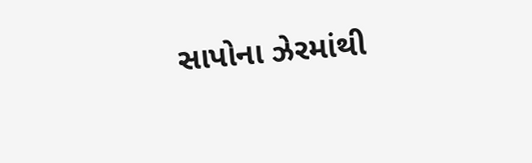સાપોના ઝેરમાંથી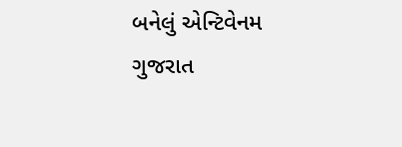બનેલું એન્ટિવેનમ ગુજરાત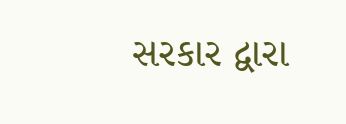સરકાર દ્વારા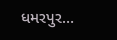ધમરપુર…